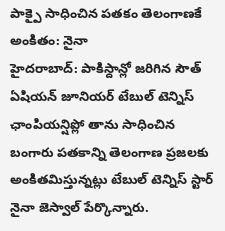పాక్పై సాధించిన పతకం తెలంగాణకే అంకితం: నైనా
హైదరాబాద్: పాకిస్దాన్లో జరిగిన సౌత్ ఏషియన్ జూనియర్ టేబుల్ టెన్నిస్ ఛాంపియన్షిప్లో తాను సాధించిన బంగారు పతకాన్ని తెలంగాణ ప్రజలకు అంకితమిస్తున్నట్లు టేబుల్ టెన్నిస్ స్టార్ నైనా జెస్వాల్ పేర్కొన్నారు.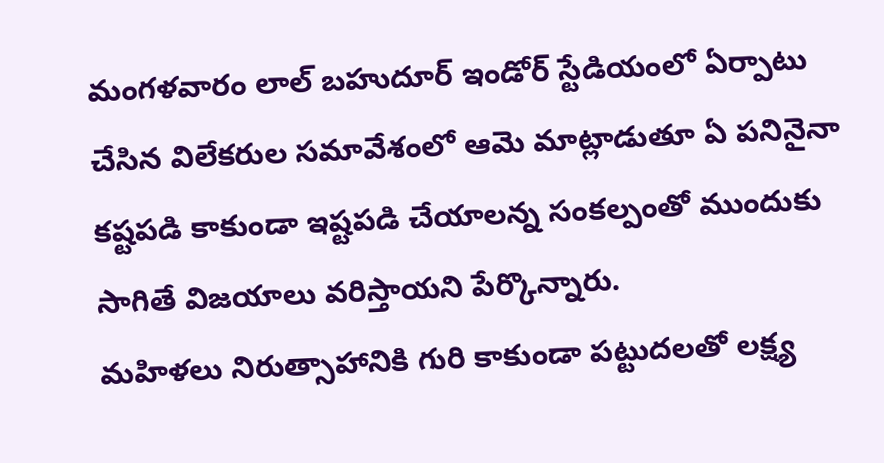మంగళవారం లాల్ బహుదూర్ ఇండోర్ స్టేడియంలో ఏర్పాటు చేసిన విలేకరుల సమావేశంలో ఆమె మాట్లాడుతూ ఏ పనినైనా కష్టపడి కాకుండా ఇష్టపడి చేయాలన్న సంకల్పంతో ముందుకు సాగితే విజయాలు వరిస్తాయని పేర్కొన్నారు.
మహిళలు నిరుత్సాహానికి గురి కాకుండా పట్టుదలతో లక్ష్య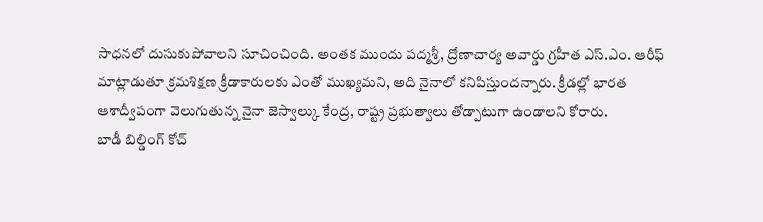సాధనలో దుసుకుపోవాలని సూచించింది. అంతక ముందు పద్మశ్రీ, ద్రోణాచార్య అవార్డు గ్రహీత ఎస్.ఎం. ఆరీఫ్ మాట్లాడుతూ క్రమశిక్షణ క్రీడాకారులకు ఎంతో ముఖ్యమని, అది నైనాలో కనిపిస్తుందన్నారు. క్రీడల్లో భారత ఆశాద్వీపంగా వెలుగుతున్న నైనా జెస్వాల్కు కేంద్ర, రాష్ట్ర ప్రభుత్వాలు తోడ్పాటుగా ఉండాలని కోరారు.
బాడీ బిల్డింగ్ కోచ్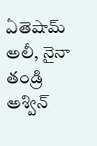ఏతెషామ్ అలీ, నైనా తండ్రి అశ్విన్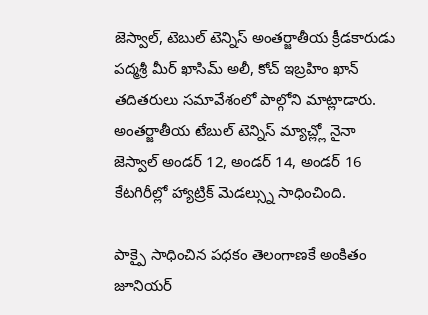జెస్వాల్, టెబుల్ టెన్నిస్ అంతర్జాతీయ క్రీడకారుడు పద్మశ్రీ మీర్ ఖాసిమ్ అలీ, కోచ్ ఇబ్రహిం ఖాన్ తదితరులు సమావేశంలో పాల్గోని మాట్లాడారు. అంతర్జాతీయ టేబుల్ టెన్నిస్ మ్యాచ్ల్లో నైనా జెస్వాల్ అండర్ 12, అండర్ 14, అండర్ 16 కేటగిరీల్లో హ్యాట్రిక్ మెడల్స్ను సాధించింది.

పాక్పై సాధించిన పధకం తెలంగాణకే అంకితం
జూనియర్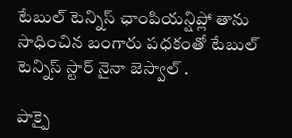టేబుల్ టెన్నిస్ ఛాంపియన్షిప్లో తాను సాధించిన బంగారు పధకంతో టేబుల్ టెన్నిస్ స్టార్ నైనా జెస్వాల్ .

పాక్పై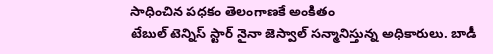సాధించిన పధకం తెలంగాణకే అంకితం
టేబుల్ టెన్నిస్ స్టార్ నైనా జెస్వాల్ సన్మానిస్తున్న అధికారులు. బాడీ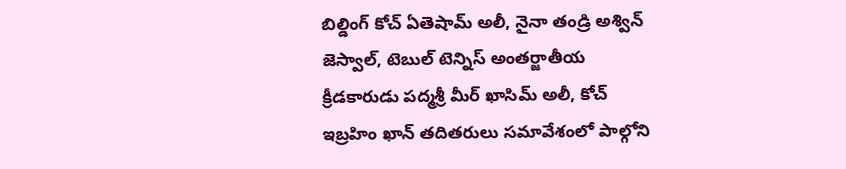బిల్డింగ్ కోచ్ ఏతెషామ్ అలీ, నైనా తండ్రి అశ్విన్ జెస్వాల్, టెబుల్ టెన్నిస్ అంతర్జాతీయ క్రీడకారుడు పద్మశ్రీ మీర్ ఖాసిమ్ అలీ, కోచ్ ఇబ్రహిం ఖాన్ తదితరులు సమావేశంలో పాల్గోని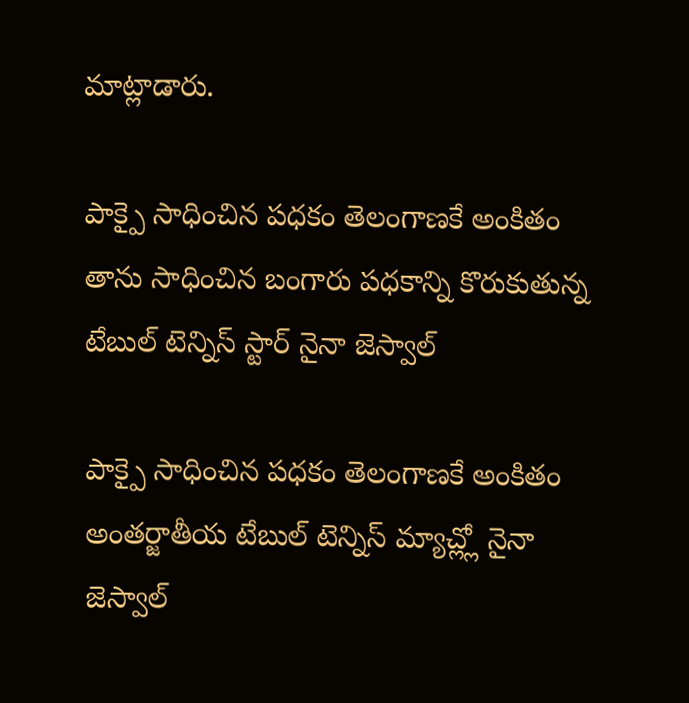మాట్లాడారు.

పాక్పై సాధించిన పధకం తెలంగాణకే అంకితం
తాను సాధించిన బంగారు పధకాన్ని కొరుకుతున్న టేబుల్ టెన్నిస్ స్టార్ నైనా జెస్వాల్

పాక్పై సాధించిన పధకం తెలంగాణకే అంకితం
అంతర్జాతీయ టేబుల్ టెన్నిస్ మ్యాచ్ల్లో నైనా జెస్వాల్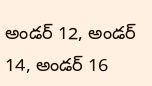అండర్ 12, అండర్ 14, అండర్ 16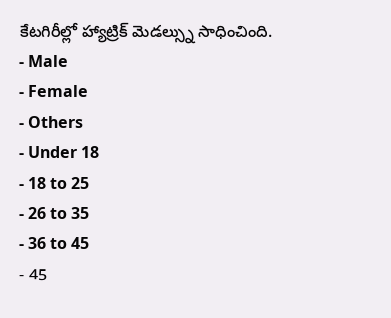కేటగిరీల్లో హ్యాట్రిక్ మెడల్స్ను సాధించింది.
- Male
- Female
- Others
- Under 18
- 18 to 25
- 26 to 35
- 36 to 45
- 45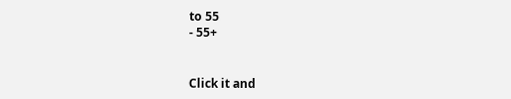to 55
- 55+


Click it and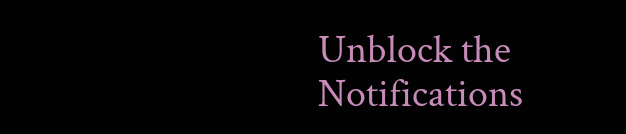Unblock the Notifications